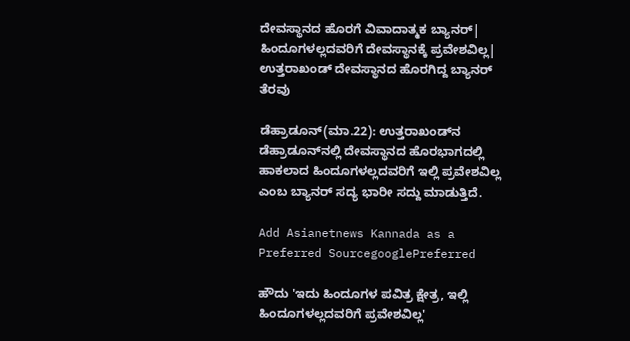ದೇವಸ್ಥಾನದ ಹೊರಗೆ ವಿವಾದಾತ್ಮಕ ಬ್ಯಾನರ್| ಹಿಂದೂಗಳಲ್ಲದವರಿಗೆ ದೇವಸ್ಥಾನಕ್ಕೆ ಪ್ರವೇಶವಿಲ್ಲ| ಉತ್ತರಾಖಂಡ್‌ ದೇವಸ್ಥಾನದ ಹೊರಗಿದ್ದ ಬ್ಯಾನರ್ ತೆರವು

ಡೆಹ್ರಾಡೂನ್(ಮಾ.22): ಉತ್ತರಾಖಂಡ್‌ನ ಡೆಹ್ರಾಡೂನ್‌ನಲ್ಲಿ ದೇವಸ್ಥಾನದ ಹೊರಭಾಗದಲ್ಲಿ ಹಾಕಲಾದ ಹಿಂದೂಗಳಲ್ಲದವರಿಗೆ ಇಲ್ಲಿ ಪ್ರವೇಶವಿಲ್ಲ ಎಂಬ ಬ್ಯಾನರ್ ಸದ್ಯ ಭಾರೀ ಸದ್ದು ಮಾಡುತ್ತಿದೆ.

Add Asianetnews Kannada as a Preferred SourcegooglePreferred

ಹೌದು 'ಇದು ಹಿಂದೂಗಳ ಪವಿತ್ರ ಕ್ಷೇತ್ರ, ಇಲ್ಲಿ ಹಿಂದೂಗಳಲ್ಲದವರಿಗೆ ಪ್ರವೇಶವಿಲ್ಲ'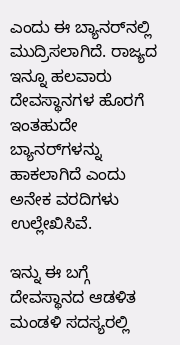ಎಂದು ಈ ಬ್ಯಾನರ್‌ನಲ್ಲಿ ಮುದ್ರಿಸಲಾಗಿದೆ. ರಾಜ್ಯದ ಇನ್ನೂ ಹಲವಾರು ದೇವಸ್ಥಾನಗಳ ಹೊರಗೆ ಇಂತಹುದೇ ಬ್ಯಾನರ್‌ಗಳನ್ನು ಹಾಕಲಾಗಿದೆ ಎಂದು ಅನೇಕ ವರದಿಗಳು ಉಲ್ಲೇಖಿಸಿವೆ.

ಇನ್ನು ಈ ಬಗ್ಗೆ ದೇವಸ್ಥಾನದ ಆಡಳಿತ ಮಂಡಳಿ ಸದಸ್ಯರಲ್ಲಿ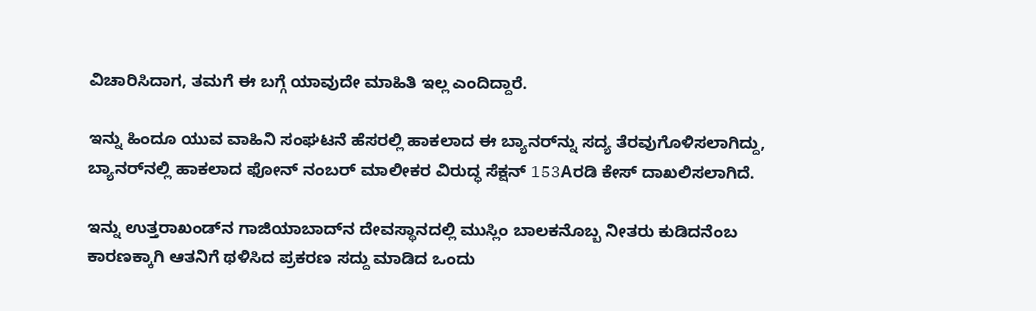ವಿಚಾರಿಸಿದಾಗ, ತಮಗೆ ಈ ಬಗ್ಗೆ ಯಾವುದೇ ಮಾಹಿತಿ ಇಲ್ಲ ಎಂದಿದ್ದಾರೆ.

ಇನ್ನು ಹಿಂದೂ ಯುವ ವಾಹಿನಿ ಸಂಘಟನೆ ಹೆಸರಲ್ಲಿ ಹಾಕಲಾದ ಈ ಬ್ಯಾನರ್‌ನ್ನು ಸದ್ಯ ತೆರವುಗೊಳಿಸಲಾಗಿದ್ದು, ಬ್ಯಾನರ್‌ನಲ್ಲಿ ಹಾಕಲಾದ ಫೋನ್‌ ನಂಬರ್‌ ಮಾಲೀಕರ ವಿರುದ್ಧ ಸೆಕ್ಷನ್ 153Aರಡಿ ಕೇಸ್‌ ದಾಖಲಿಸಲಾಗಿದೆ.

ಇನ್ನು ಉತ್ತರಾಖಂಡ್‌ನ ಗಾಜಿಯಾಬಾದ್‌ನ ದೇವಸ್ಥಾನದಲ್ಲಿ ಮುಸ್ಲಿಂ ಬಾಲಕನೊಬ್ಬ ನೀತರು ಕುಡಿದನೆಂಬ ಕಾರಣಕ್ಕಾಗಿ ಆತನಿಗೆ ಥಳಿಸಿದ ಪ್ರಕರಣ ಸದ್ದು ಮಾಡಿದ ಒಂದು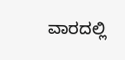ವಾರದಲ್ಲಿ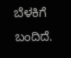ಬೆಳಕಿಗೆ ಬಂದಿದೆ.